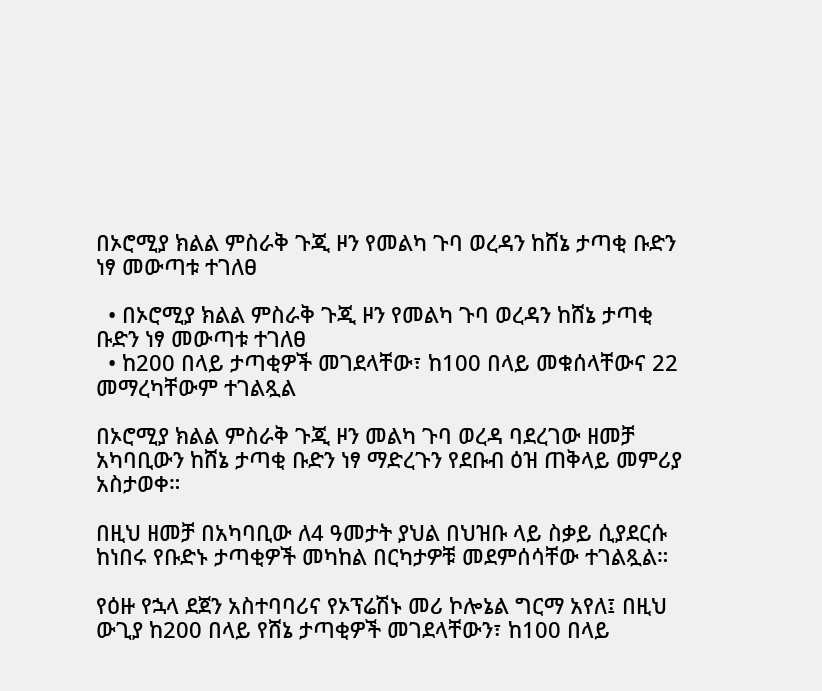በኦሮሚያ ክልል ምስራቅ ጉጂ ዞን የመልካ ጉባ ወረዳን ከሸኔ ታጣቂ ቡድን ነፃ መውጣቱ ተገለፀ

  • በኦሮሚያ ክልል ምስራቅ ጉጂ ዞን የመልካ ጉባ ወረዳን ከሸኔ ታጣቂ ቡድን ነፃ መውጣቱ ተገለፀ
  • ከ200 በላይ ታጣቂዎች መገደላቸው፣ ከ100 በላይ መቁሰላቸውና 22 መማረካቸውም ተገልጿል

በኦሮሚያ ክልል ምስራቅ ጉጂ ዞን መልካ ጉባ ወረዳ ባደረገው ዘመቻ አካባቢውን ከሸኔ ታጣቂ ቡድን ነፃ ማድረጉን የደቡብ ዕዝ ጠቅላይ መምሪያ አስታወቀ።

በዚህ ዘመቻ በአካባቢው ለ4 ዓመታት ያህል በህዝቡ ላይ ስቃይ ሲያደርሱ ከነበሩ የቡድኑ ታጣቂዎች መካከል በርካታዎቹ መደምሰሳቸው ተገልጿል።

የዕዙ የኋላ ደጀን አስተባባሪና የኦፕሬሽኑ መሪ ኮሎኔል ግርማ አየለ፤ በዚህ ውጊያ ከ200 በላይ የሸኔ ታጣቂዎች መገደላቸውን፣ ከ100 በላይ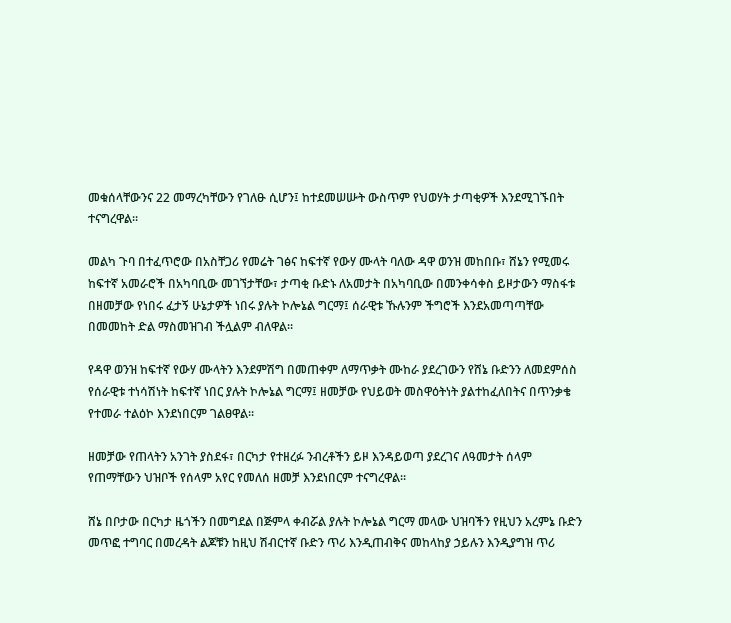መቁሰላቸውንና 22 መማረካቸውን የገለፁ ሲሆን፤ ከተደመሠሡት ውስጥም የህወሃት ታጣቂዎች እንደሚገኙበት ተናግረዋል።

መልካ ጉባ በተፈጥሮው በአስቸጋሪ የመሬት ገፅና ከፍተኛ የውሃ ሙላት ባለው ዳዋ ወንዝ መከበቡ፣ ሸኔን የሚመሩ ከፍተኛ አመራሮች በአካባቢው መገኘታቸው፣ ታጣቂ ቡድኑ ለአመታት በአካባቢው በመንቀሳቀስ ይዞታውን ማስፋቱ በዘመቻው የነበሩ ፈታኝ ሁኔታዎች ነበሩ ያሉት ኮሎኔል ግርማ፤ ሰራዊቱ ኹሉንም ችግሮች እንደአመጣጣቸው በመመከት ድል ማስመዝገብ ችሏልም ብለዋል።

የዳዋ ወንዝ ከፍተኛ የውሃ ሙላትን እንደምሽግ በመጠቀም ለማጥቃት ሙከራ ያደረገውን የሸኔ ቡድንን ለመደምሰስ የሰራዊቱ ተነሳሽነት ከፍተኛ ነበር ያሉት ኮሎኔል ግርማ፤ ዘመቻው የህይወት መስዋዕትነት ያልተከፈለበትና በጥንቃቄ የተመራ ተልዕኮ እንደነበርም ገልፀዋል።

ዘመቻው የጠላትን አንገት ያስደፋ፣ በርካታ የተዘረፉ ንብረቶችን ይዞ እንዳይወጣ ያደረገና ለዓመታት ሰላም የጠማቸውን ህዝቦች የሰላም አየር የመለሰ ዘመቻ እንደነበርም ተናግረዋል።

ሸኔ በቦታው በርካታ ዜጎችን በመግደል በጅምላ ቀብሯል ያሉት ኮሎኔል ግርማ መላው ህዝባችን የዚህን አረምኔ ቡድን መጥፎ ተግባር በመረዳት ልጆቹን ከዚህ ሽብርተኛ ቡድን ጥሪ እንዲጠብቅና መከላከያ ኃይሉን እንዲያግዝ ጥሪ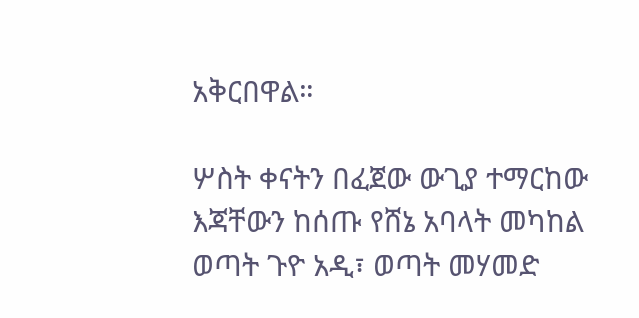አቅርበዋል።

ሦስት ቀናትን በፈጀው ውጊያ ተማርከው እጃቸውን ከሰጡ የሸኔ አባላት መካከል ወጣት ጉዮ አዲ፣ ወጣት መሃመድ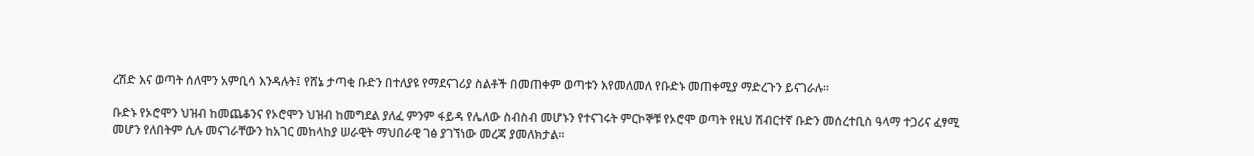ረሽድ እና ወጣት ሰለሞን አምቢሳ እንዳሉት፤ የሸኔ ታጣቂ ቡድን በተለያዩ የማደናገሪያ ስልቶች በመጠቀም ወጣቱን እየመለመለ የቡድኑ መጠቀሚያ ማድረጉን ይናገራሉ።

ቡድኑ የኦሮሞን ህዝብ ከመጨቆንና የኦሮሞን ህዝብ ከመግደል ያለፈ ምንም ፋይዳ የሌለው ስብስብ መሆኑን የተናገሩት ምርኮኞቹ የኦሮሞ ወጣት የዚህ ሽብርተኛ ቡድን መሰረተቢስ ዓላማ ተጋሪና ፈፃሚ መሆን የለበትም ሲሉ መናገራቸውን ከአገር መከላከያ ሠራዊት ማህበራዊ ገፅ ያገኘነው መረጃ ያመለክታል።